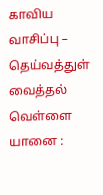காவிய வாசிப்பு – தெய்வத்துள் வைத்தல்
வெள்ளை யானை :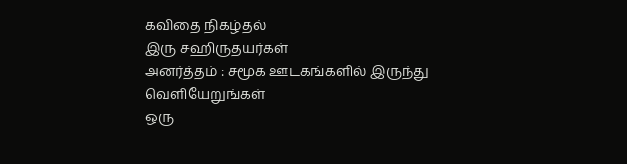கவிதை நிகழ்தல்
இரு சஹிருதயர்கள்
அனர்த்தம் : சமூக ஊடகங்களில் இருந்து வெளியேறுங்கள்
ஒரு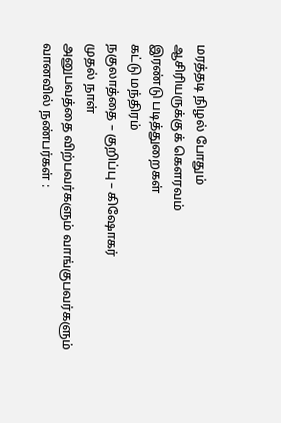மரத்தடி நிழல் போதும்
ஆசிரியருக்குக் கெளரவம்
இரண்டு படித்துறைகள்
கட்டு மந்திரம்
நகுலாத்தை – குறிப்பு – கிஷோகர்
முதல் நாள்
அனுபவத்தை விற்பவர்களும் வாங்குபவர்களும்
வானவில் நண்பர்கள் :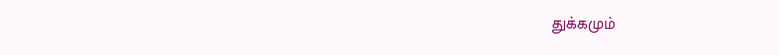துக்கமும்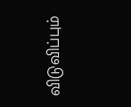விடுவிப்பும்